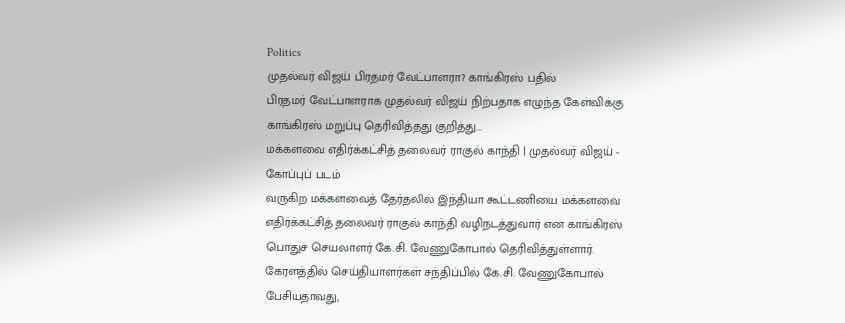Politics
முதல்வர் விஜய் பிரதமர் வேட்பாளரா? காங்கிரஸ் பதில்
பிரதமர் வேட்பாளராக முதல்வர் விஜய் நிற்பதாக எழுந்த கேள்விக்கு காங்கிரஸ் மறுப்பு தெரிவித்தது குறித்து...
மக்களவை எதிர்க்கட்சித் தலைவர் ராகுல் காந்தி | முதல்வர் விஜய் - கோப்புப் படம்
வருகிற மக்களவைத் தேர்தலில் இந்தியா கூட்டணியை மக்களவை எதிர்க்கட்சித் தலைவர் ராகுல் காந்தி வழிநடத்துவார் என காங்கிரஸ் பொதுச் செயலாளர் கே.சி. வேணுகோபால் தெரிவித்துள்ளார்.
கேரளத்தில் செய்தியாளர்கள் சந்திப்பில் கே.சி. வேணுகோபால் பேசியதாவது,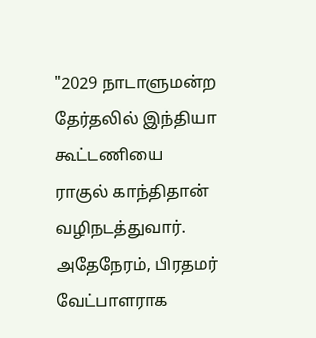"2029 நாடாளுமன்ற தேர்தலில் இந்தியா கூட்டணியை ராகுல் காந்திதான் வழிநடத்துவார்.
அதேநேரம், பிரதமர் வேட்பாளராக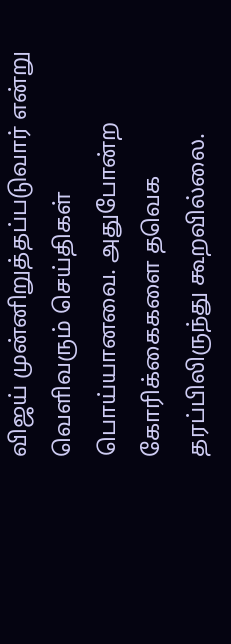விஜய் முன்னிறுத்தப்படுவார் என்று வெளிவரும் செய்திகள் பொய்யானவை. அதுபோன்ற கோரிக்கைகளை தவெக தரப்பிலிருந்து கூறவில்லை.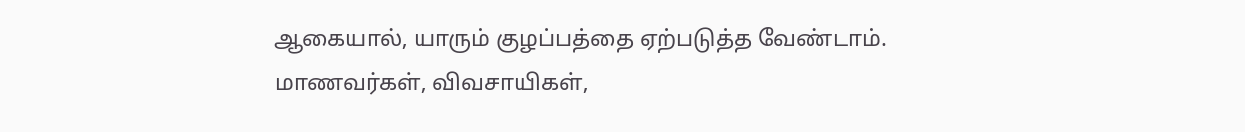ஆகையால், யாரும் குழப்பத்தை ஏற்படுத்த வேண்டாம்.
மாணவர்கள், விவசாயிகள்,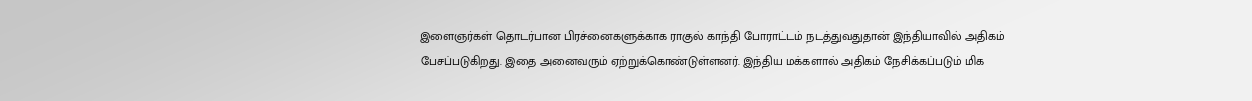இளைஞர்கள் தொடர்பான பிரச்னைகளுக்காக ராகுல் காந்தி போராட்டம் நடத்துவதுதான் இந்தியாவில் அதிகம் பேசப்படுகிறது. இதை அனைவரும் ஏற்றுக்கொண்டுள்ளனர். இந்திய மக்களால் அதிகம் நேசிக்கப்படும் மிக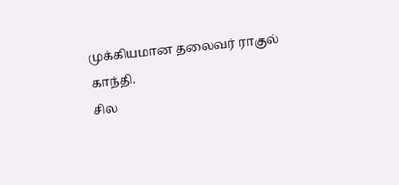முக்கியமான தலைவர் ராகுல் காந்தி.
சில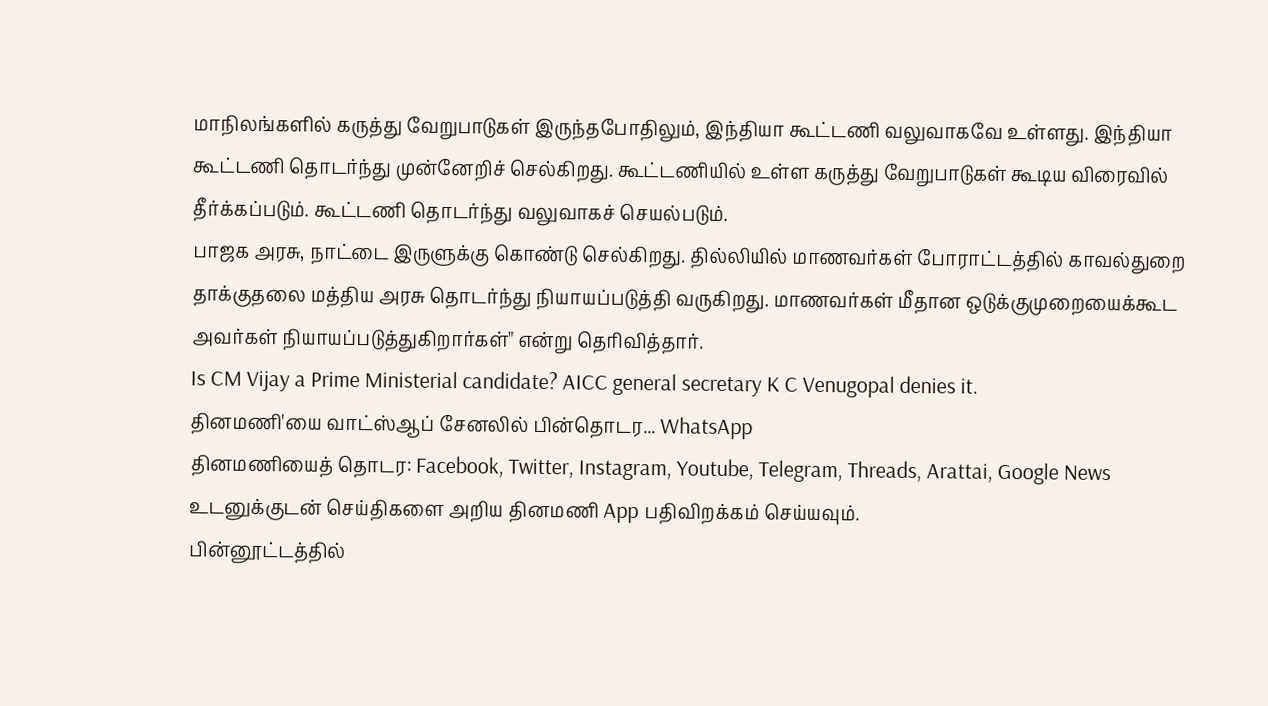மாநிலங்களில் கருத்து வேறுபாடுகள் இருந்தபோதிலும், இந்தியா கூட்டணி வலுவாகவே உள்ளது. இந்தியா கூட்டணி தொடர்ந்து முன்னேறிச் செல்கிறது. கூட்டணியில் உள்ள கருத்து வேறுபாடுகள் கூடிய விரைவில் தீர்க்கப்படும். கூட்டணி தொடர்ந்து வலுவாகச் செயல்படும்.
பாஜக அரசு, நாட்டை இருளுக்கு கொண்டு செல்கிறது. தில்லியில் மாணவர்கள் போராட்டத்தில் காவல்துறை தாக்குதலை மத்திய அரசு தொடர்ந்து நியாயப்படுத்தி வருகிறது. மாணவர்கள் மீதான ஒடுக்குமுறையைக்கூட அவர்கள் நியாயப்படுத்துகிறார்கள்" என்று தெரிவித்தார்.
Is CM Vijay a Prime Ministerial candidate? AICC general secretary K C Venugopal denies it.
தினமணி'யை வாட்ஸ்ஆப் சேனலில் பின்தொடர... WhatsApp
தினமணியைத் தொடர: Facebook, Twitter, Instagram, Youtube, Telegram, Threads, Arattai, Google News
உடனுக்குடன் செய்திகளை அறிய தினமணி App பதிவிறக்கம் செய்யவும்.
பின்னூட்டத்தில்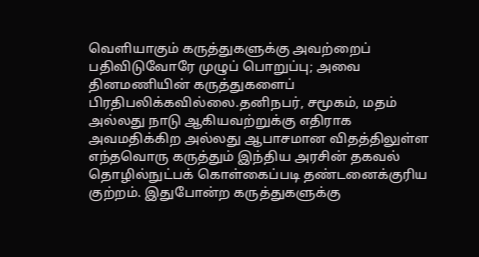வெளியாகும் கருத்துகளுக்கு அவற்றைப் பதிவிடுவோரே முழுப் பொறுப்பு; அவை தினமணியின் கருத்துகளைப் பிரதிபலிக்கவில்லை.தனிநபர், சமூகம், மதம் அல்லது நாடு ஆகியவற்றுக்கு எதிராக அவமதிக்கிற அல்லது ஆபாசமான விதத்திலுள்ள எந்தவொரு கருத்தும் இந்திய அரசின் தகவல் தொழில்நுட்பக் கொள்கைப்படி தண்டனைக்குரிய குற்றம். இதுபோன்ற கருத்துகளுக்கு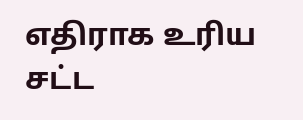எதிராக உரிய சட்ட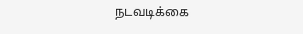நடவடிக்கை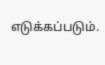எடுக்கப்படும்.